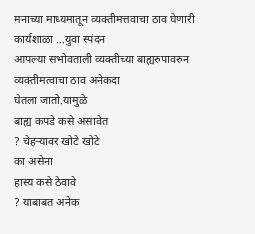मनाच्या माध्यमातून व्यक्तीमत्तवाचा ठाव घेणारी कार्यशाळा ...युवा स्पंदन
आपल्या सभोवताली व्यक्तीच्या बाह्यरुपावरुन
व्यक्तीमत्वाचा ठाव अनेकदा
घेतला जातो.यामुळे
बाह्य कपडे कसे असावेत
? चेहऱ्यावर खोटे खोटे
का असेना
हास्य कसे ठेवावे
? याबाबत अनेक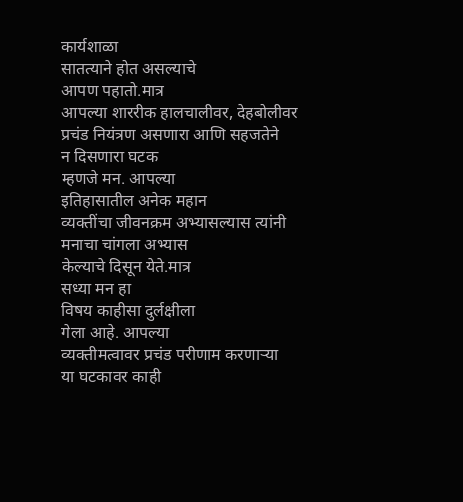कार्यशाळा
सातत्याने होत असल्याचे
आपण पहातो.मात्र
आपल्या शाररीक हालचालीवर, देहबोलीवर
प्रचंड नियंत्रण असणारा आणि सहजतेने
न दिसणारा घटक
म्हणजे मन. आपल्या
इतिहासातील अनेक महान
व्यक्तींचा जीवनक्रम अभ्यासल्यास त्यांनी
मनाचा चांगला अभ्यास
केल्याचे दिसून येते.मात्र
सध्या मन हा
विषय काहीसा दुर्लक्षीला
गेला आहे. आपल्या
व्यक्तीमत्वावर प्रचंड परीणाम करणाऱ्या
या घटकावर काही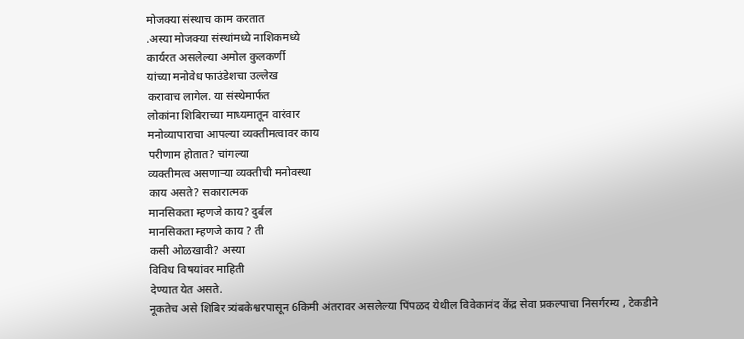मोजक्या संस्थाच काम करतात
.अस्या मोजक्या संस्थांमध्ये नाशिकमध्ये
कार्यरत असलेल्या अमोल कुलकर्णी
यांच्या मनोवेध फाउंडेशचा उल्लेख
करावाच लागेल. या संस्थेमार्फत
लोकांना शिबिराच्या माध्यमातून वारंवार
मनोव्यापाराचा आपल्या व्यक्तीमत्वावर काय
परीणाम होतात? चांगल्या
व्यक्तीमत्व असणाऱ्या व्यक्तीची मनोवस्था
काय असते? सकारात्मक
मानसिकता म्हणजे काय? दुर्बल
मानसिकता म्हणजे काय ? ती
कसी ओळखावी? अस्या
विविध विषयांवर माहिती
देण्यात येत असते.
नूकतेच असे शिबिर त्र्यंबकेश्वरपासून 6किमी अंतरावर असलेल्या पिंपळद येथील विवेकानंद केंद्र सेवा प्रकल्पाचा निसर्गरम्य , टेकडीने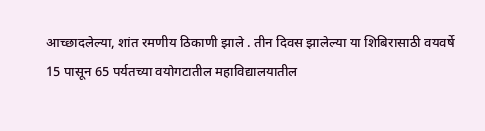आच्छादलेल्या, शांत रमणीय ठिकाणी झाले . तीन दिवस झालेल्या या शिबिरासाठी वयवर्षे 15 पासून 65 पर्यतच्या वयोगटातील महाविद्यालयातील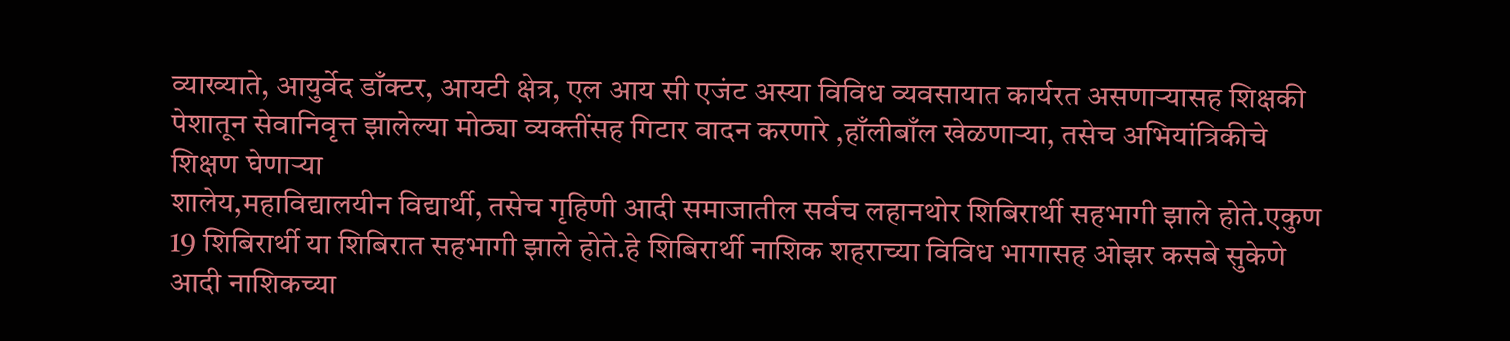व्याख्याते, आयुर्वेद डाँक्टर, आयटी क्षेत्र, एल आय सी एजंट अस्या विविध व्यवसायात कार्यरत असणाऱ्यासह शिक्षकी पेशातून सेवानिवृत्त झालेल्या मोठ्या व्यक्तींसह गिटार वादन करणारे ,हाँलीबाँल खेळणाऱ्या, तसेच अभियांत्रिकीचे शिक्षण घेणाऱ्या
शालेय,महाविद्यालयीन विद्यार्थी, तसेच गृहिणी आदी समाजातील सर्वच लहानथोर शिबिरार्थी सहभागी झाले होते.एकुण 19 शिबिरार्थी या शिबिरात सहभागी झाले होते.हे शिबिरार्थी नाशिक शहराच्या विविध भागासह ओझर कसबे सुकेणे आदी नाशिकच्या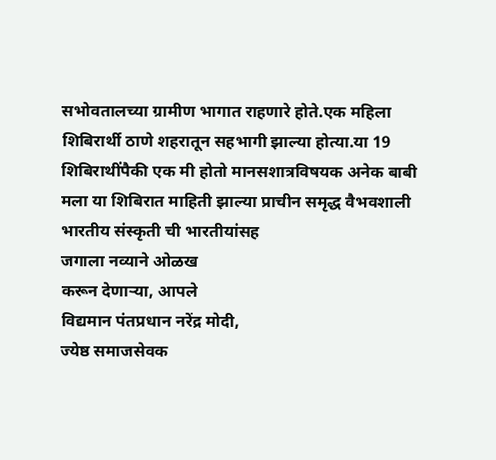सभोवतालच्या ग्रामीण भागात राहणारे होते.एक महिला शिबिरार्थी ठाणे शहरातून सहभागी झाल्या होत्या.या 19 शिबिराथींपैकी एक मी होतो मानसशात्रविषयक अनेक बाबी मला या शिबिरात माहिती झाल्या प्राचीन समृद्ध वैभवशाली
भारतीय संस्कृती ची भारतीयांसह
जगाला नव्याने ओळख
करून देणाऱ्या, आपले
विद्यमान पंतप्रधान नरेंद्र मोदी,
ज्येष्ठ समाजसेवक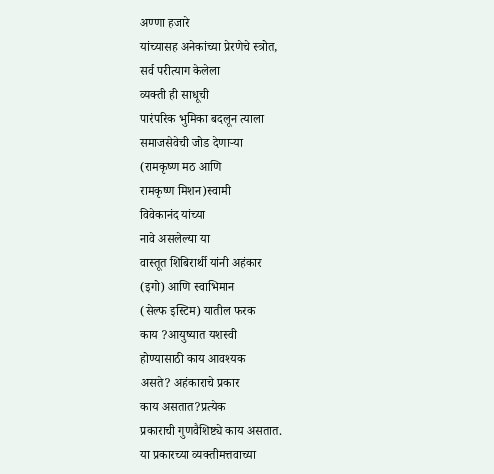अण्णा हजारे
यांच्यासह अनेकांच्या प्रेरणेचे स्त्रोत,
सर्व परीत्याग केलेला
व्यक्ती ही साधूची
पारंपरिक भुमिका बदलून त्याला
समाजसेवेची जोड देणाऱ्या
(रामकृष्ण मठ आणि
रामकृष्ण मिशन)स्वामी
विवेकानंद यांच्या
नावे असलेल्या या
वास्तूत शिबिरार्थी यांनी अहंकार
(इगो) आणि स्वाभिमान
(सेल्फ इस्टिम) यातील फरक
काय ?आयुष्यात यशस्वी
होण्यासाठी काय आवश्यक
असते? अहंकाराचे प्रकार
काय असतात?प्रत्येक
प्रकाराची गुणवैशिष्ट्ये काय असतात.
या प्रकारच्या व्यक्तीमत्तवाच्या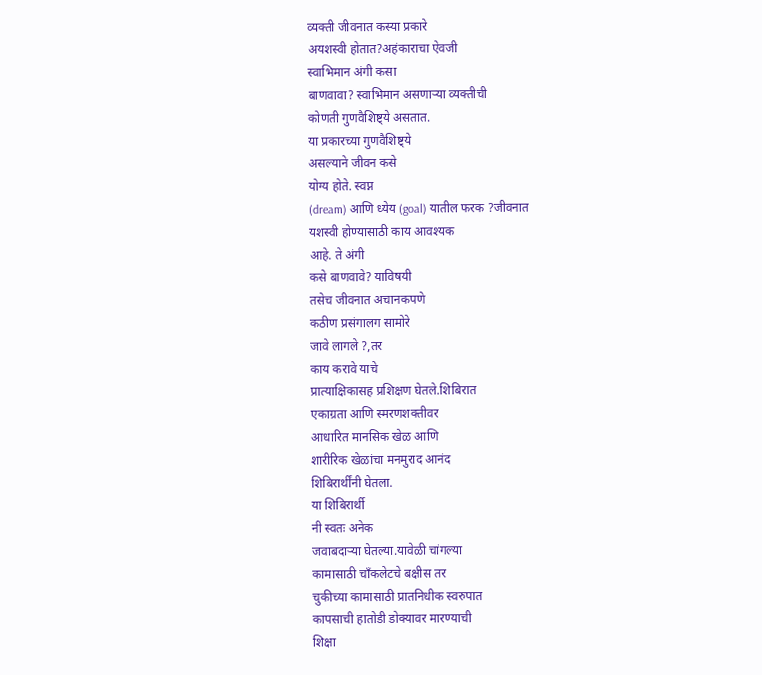व्यक्ती जीवनात कस्या प्रकारे
अयशस्वी होतात?अहंकाराचा ऐवजी
स्वाभिमान अंगी कसा
बाणवावा? स्वाभिमान असणाऱ्या व्यक्तीची
कोणती गुणवैशिष्ट्ये असतात.
या प्रकारच्या गुणवैशिष्ट्ये
असल्याने जीवन कसे
योग्य होते. स्वप्न
(dream) आणि ध्येय (goal) यातील फरक ?जीवनात
यशस्वी होण्यासाठी काय आवश्यक
आहे. ते अंगी
कसे बाणवावे? याविषयी
तसेच जीवनात अचानकपणे
कठीण प्रसंगालग सामोरे
जावे लागले ?,तर
काय करावे याचे
प्रात्याक्षिकासह प्रशिक्षण घेतले.शिबिरात
एकाग्रता आणि स्मरणशक्तीवर
आधारित मानसिक खेळ आणि
शारीरिक खेळांचा मनमुराद आनंद
शिबिरार्थींनी घेतला.
या शिबिरार्थी
नी स्वतः अनेक
जवाबदाऱ्या घेतल्या.यावेळी चांगल्या
कामासाठी चाँकलेटचे बक्षीस तर
चुकीच्या कामासाठी प्रातनिधीक स्वरुपात
कापसाची हातोडी डोक्यावर मारण्याची
शिक्षा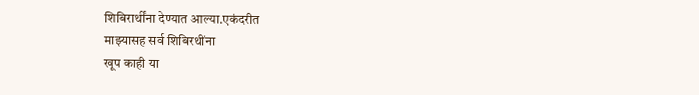शिबिरार्थींना देण्यात आल्या.एकंदरीत
माझ्यासह सर्व शिबिरथींना
खूप काही या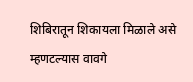शिबिरातून शिकायला मिळाले असे
म्हणटल्यास वावगे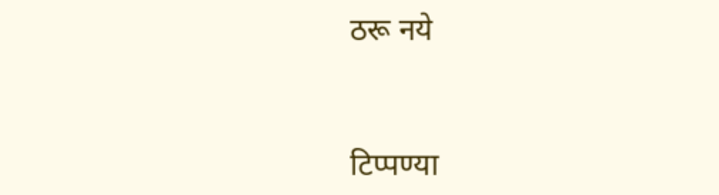ठरू नये


टिप्पण्या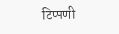टिप्पणी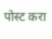पोस्ट करा